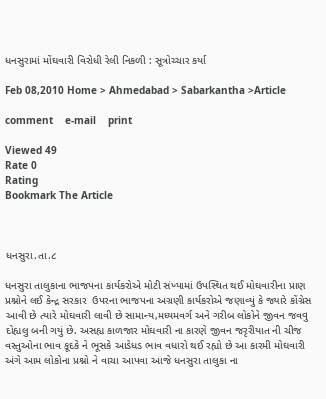ધનસુરામાં મોંઘવારી વિરોધી રેલી નિકળી : સૂત્રોચ્ચાર કર્યા

Feb 08,2010 Home > Ahmedabad > Sabarkantha >Article

comment    e-mail    print

Viewed 49
Rate 0
Rating
Bookmark The Article



ધનસુરા.તા.૮

ધનસુરા તાલુકાના ભાજપના કાર્યકરોએ મોટી સંખ્યામાં ઉપસ્થિત થઈ મોઘવારીના પ્રાણ પ્રશ્નોને લઈ કેન્દ્ર સરકાર  ઉપરના ભાજપના અગ્રણી કાર્યકરોએ જણાવ્યું કે જ્યારે કોંગ્રેસ આવી છે ત્યારે મોઘવારી લાવી છે સામાન્ય,મધ્યમવર્ગ અને ગરીબ લોકોને જીવન જવવુ દોહ્યલુ બની ગયું છે. અસહ્ય કાળજાર મોઘવારી ના કારણે જીવન જરૃરીયાત ની ચીજ વસ્તુઓના ભાવ કૂદકે ને ભૂસકે આડેધડ ભાવ વધારો થઈ રહ્યો છે આ કારમી મોઘવારી અંગે આમ લોકોના પ્રશ્નો ને વાચા આપવા આજે ધનસુરા તાલુકા ના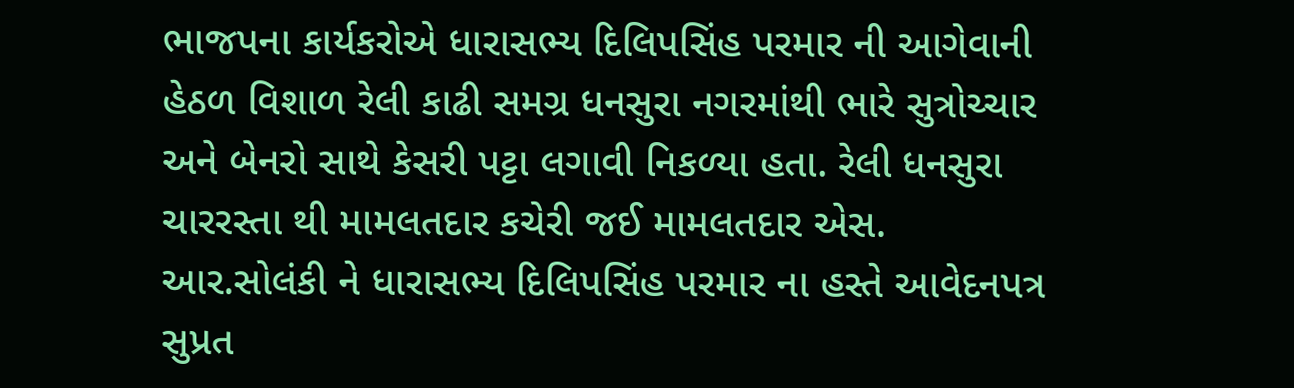ભાજપના કાર્યકરોએ ધારાસભ્ય દિલિપસિંહ પરમાર ની આગેવાની હેઠળ વિશાળ રેલી કાઢી સમગ્ર ધનસુરા નગરમાંથી ભારે સુત્રોચ્ચાર અને બેનરો સાથે કેસરી પટ્ટા લગાવી નિકળ્યા હતા. રેલી ધનસુરા ચારરસ્તા થી મામલતદાર કચેરી જઈ મામલતદાર એસ. આર.સોલંકી ને ધારાસભ્ય દિલિપસિંહ પરમાર ના હસ્તે આવેદનપત્ર સુપ્રત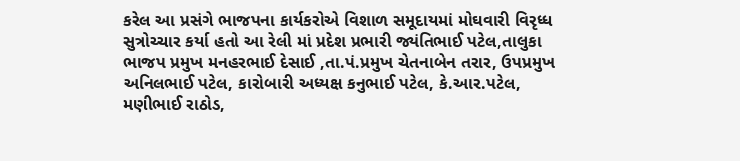કરેલ આ પ્રસંગે ભાજપના કાર્યકરોએ વિશાળ સમૂદાયમાં મોઘવારી વિરૃધ્ધ સુત્રોચ્ચાર કર્યા હતો આ રેલી માં પ્રદેશ પ્રભારી જ્યંતિભાઈ પટેલ,તાલુકા ભાજપ પ્રમુખ મનહરભાઈ દેસાઈ ,તા.પં.પ્રમુખ ચેતનાબેન તરાર, ઉપપ્રમુખ અનિલભાઈ પટેલ, કારોબારી અધ્યક્ષ કનુભાઈ પટેલ, કે.આર.પટેલ, મણીભાઈ રાઠોડ,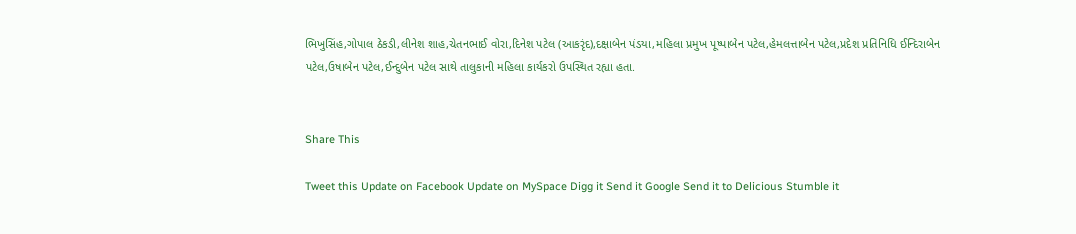ભિખુસિંહ,ગોપાલ ઠેકડી,લીનેશ શાહ,ચેતનભાઈ વોરા,દિનેશ પટેલ (આકરૃંદ),દક્ષાબેન પંડયા,મહિલા પ્રમુખ પૂષ્પાબેન પટેલ,હેમલત્તાબેન પટેલ,પ્રદેશ પ્રતિનિધિ ઈન્દિરાબેન પટેલ,ઉષાબેન પટેલ,ઈન્દુબેન પટેલ સાથે તાલુકાની મહિલા કાર્યકરો ઉપસ્થિત રહ્યા હતા.


Share This

Tweet this Update on Facebook Update on MySpace Digg it Send it Google Send it to Delicious Stumble it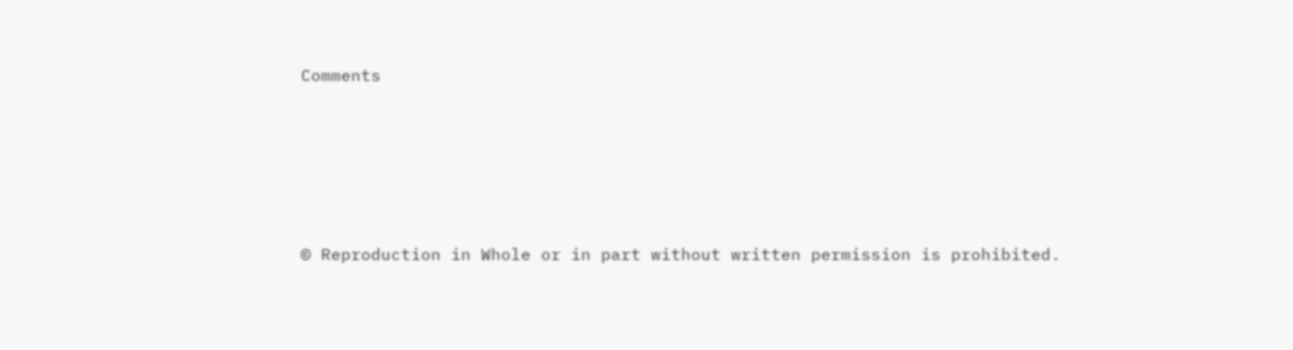Comments






© Reproduction in Whole or in part without written permission is prohibited.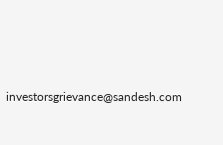investorsgrievance@sandesh.com